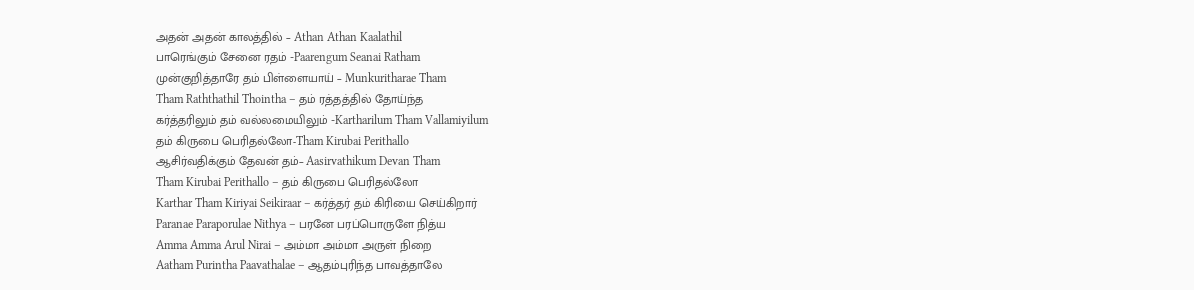அதன் அதன் காலத்தில் – Athan Athan Kaalathil
பாரெங்கும் சேனை ரதம் -Paarengum Seanai Ratham
முன்குறித்தாரே தம் பிள்ளையாய் – Munkuritharae Tham
Tham Raththathil Thointha – தம் ரத்தத்தில் தோய்ந்த
கர்த்தரிலும் தம் வல்லமையிலும் -Kartharilum Tham Vallamiyilum
தம் கிருபை பெரிதல்லோ-Tham Kirubai Perithallo
ஆசிர்வதிக்கும் தேவன் தம்– Aasirvathikum Devan Tham
Tham Kirubai Perithallo – தம் கிருபை பெரிதல்லோ
Karthar Tham Kiriyai Seikiraar – கர்த்தர் தம் கிரியை செய்கிறார்
Paranae Paraporulae Nithya – பரனே பரப்பொருளே நித்ய
Amma Amma Arul Nirai – அம்மா அம்மா அருள் நிறை
Aatham Purintha Paavathalae – ஆதம்புரிந்த பாவத்தாலே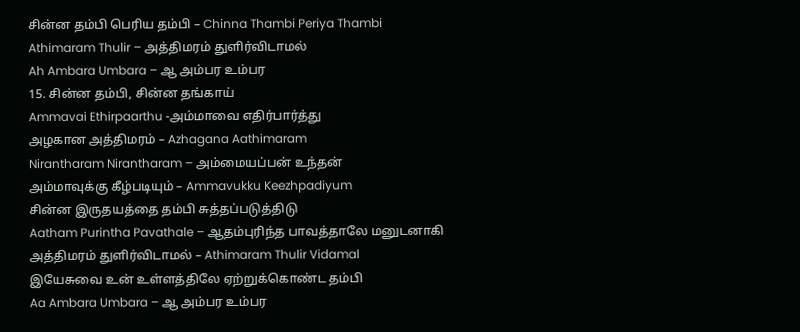சின்ன தம்பி பெரிய தம்பி – Chinna Thambi Periya Thambi
Athimaram Thulir – அத்திமரம் துளிர்விடாமல்
Ah Ambara Umbara – ஆ அம்பர உம்பர
15. சின்ன தம்பி, சின்ன தங்காய்
Ammavai Ethirpaarthu -அம்மாவை எதிர்பார்த்து
அழகான அத்திமரம் – Azhagana Aathimaram
Nirantharam Nirantharam – அம்மையப்பன் உந்தன்
அம்மாவுக்கு கீழ்படியும் – Ammavukku Keezhpadiyum
சின்ன இருதயத்தை தம்பி சுத்தப்படுத்திடு
Aatham Purintha Pavathale – ஆதம்புரிந்த பாவத்தாலே மனுடனாகி
அத்திமரம் துளிர்விடாமல் – Athimaram Thulir Vidamal
இயேசுவை உன் உள்ளத்திலே ஏற்றுக்கொண்ட தம்பி
Aa Ambara Umbara – ஆ அம்பர உம்பர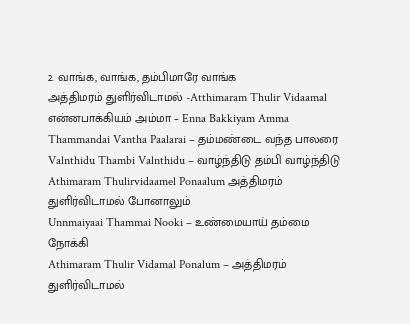2. வாங்க, வாங்க, தம்பிமாரே வாங்க
அத்திமரம் துளிர்விடாமல் -Atthimaram Thulir Vidaamal
என்னபாக்கியம் அம்மா – Enna Bakkiyam Amma
Thammandai Vantha Paalarai – தம்மண்டை வந்த பாலரை
Valnthidu Thambi Valnthidu – வாழ்ந்திடு தம்பி வாழ்ந்திடு
Athimaram Thulirvidaamel Ponaalum அத்திமரம் துளிர்விடாமல் போனாலும்
Unnmaiyaai Thammai Nooki – உண்மையாய் தம்மை நோக்கி
Athimaram Thulir Vidamal Ponalum – அத்திமரம் துளிர்விடாமல்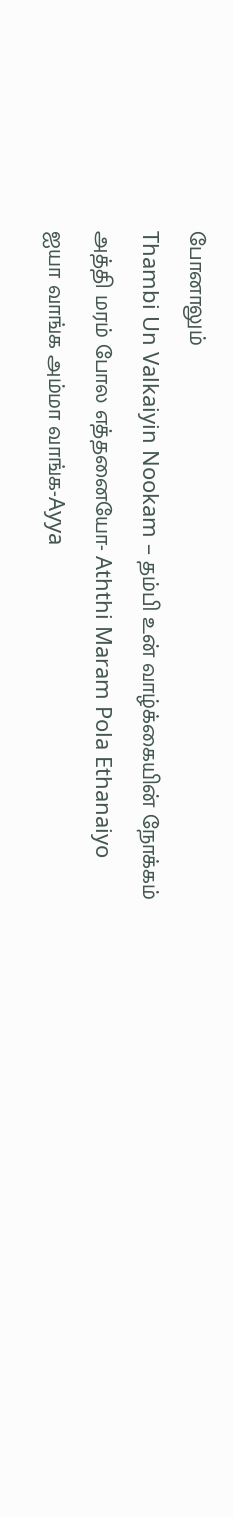போனாலும்
Thambi Un Valkaiyin Nookam – தம்பி உன் வாழ்க்கையின் நோக்கம்
அத்தி மரம் போல எத்தனையோ- Aththi Maram Pola Ethanaiyo
ஐயா வாங்க அம்மா வாங்க-Ayya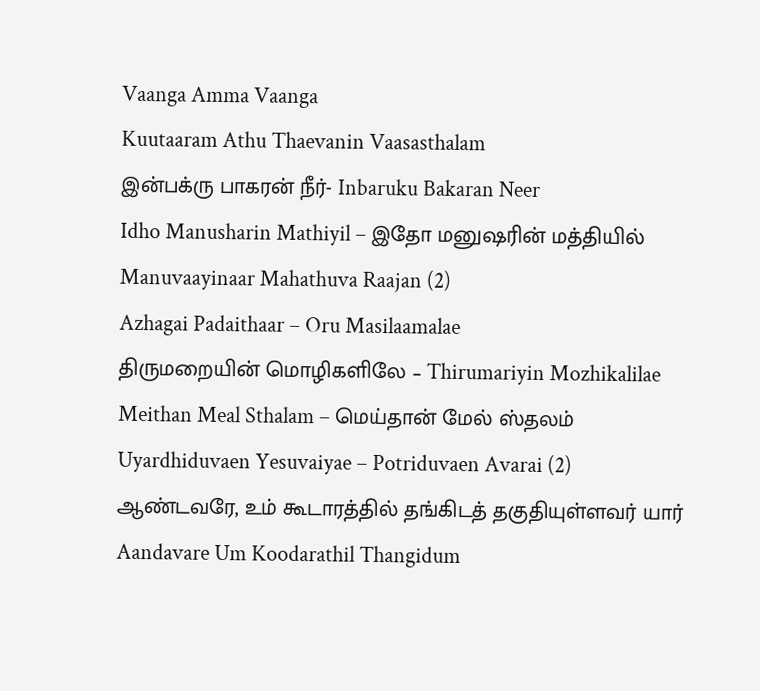Vaanga Amma Vaanga
Kuutaaram Athu Thaevanin Vaasasthalam
இன்பக்ரு பாகரன் நீர்- Inbaruku Bakaran Neer
Idho Manusharin Mathiyil – இதோ மனுஷரின் மத்தியில்
Manuvaayinaar Mahathuva Raajan (2)
Azhagai Padaithaar – Oru Masilaamalae
திருமறையின் மொழிகளிலே – Thirumariyin Mozhikalilae
Meithan Meal Sthalam – மெய்தான் மேல் ஸ்தலம்
Uyardhiduvaen Yesuvaiyae – Potriduvaen Avarai (2)
ஆண்டவரே, உம் கூடாரத்தில் தங்கிடத் தகுதியுள்ளவர் யார் Aandavare Um Koodarathil Thangidum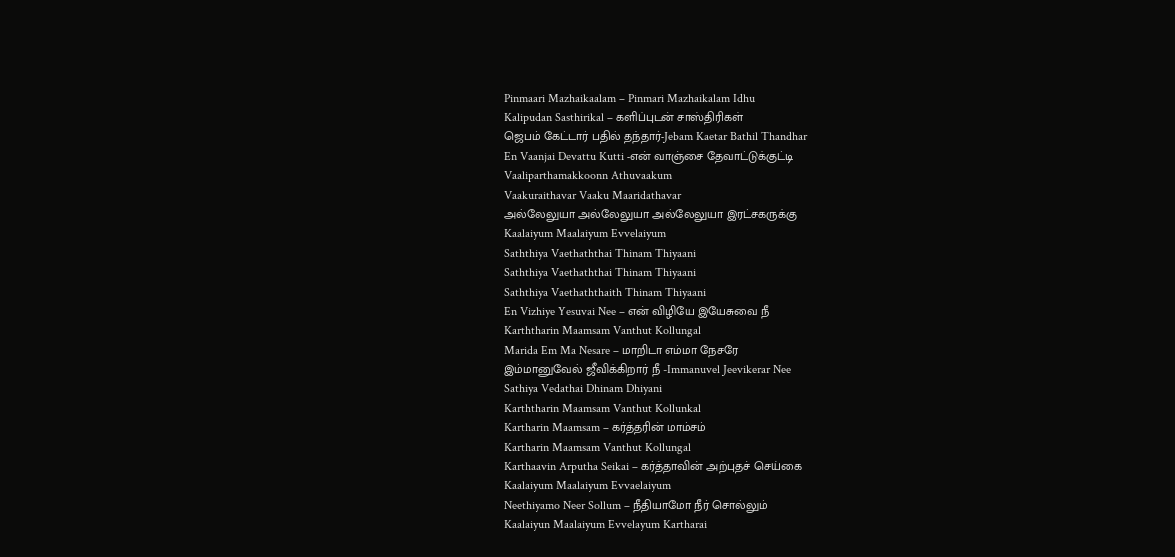Pinmaari Mazhaikaalam – Pinmari Mazhaikalam Idhu
Kalipudan Sasthirikal – களிப்புடன் சாஸ்திரிகள்
ஜெபம் கேட்டார் பதில் தந்தார்-Jebam Kaetar Bathil Thandhar
En Vaanjai Devattu Kutti -என் வாஞ்சை தேவாட்டுக்குட்டி
Vaaliparthamakkoonn Athuvaakum
Vaakuraithavar Vaaku Maaridathavar
அல்லேலுயா அல்லேலுயா அல்லேலுயா இரட்சகருக்கு
Kaalaiyum Maalaiyum Evvelaiyum
Saththiya Vaethaththai Thinam Thiyaani
Saththiya Vaethaththai Thinam Thiyaani
Saththiya Vaethaththaith Thinam Thiyaani
En Vizhiye Yesuvai Nee – என் விழியே இயேசுவை நீ
Karththarin Maamsam Vanthut Kollungal
Marida Em Ma Nesare – மாறிடா எம்மா நேசரே
இம்மானுவேல் ஜீவிக்கிறார் நீ -Immanuvel Jeevikerar Nee
Sathiya Vedathai Dhinam Dhiyani
Karththarin Maamsam Vanthut Kollunkal
Kartharin Maamsam – கர்த்தரின் மாம்சம்
Kartharin Maamsam Vanthut Kollungal
Karthaavin Arputha Seikai – கர்த்தாவின் அற்புதச் செய்கை
Kaalaiyum Maalaiyum Evvaelaiyum
Neethiyamo Neer Sollum – நீதியாமோ நீர் சொல்லும்
Kaalaiyun Maalaiyum Evvelayum Kartharai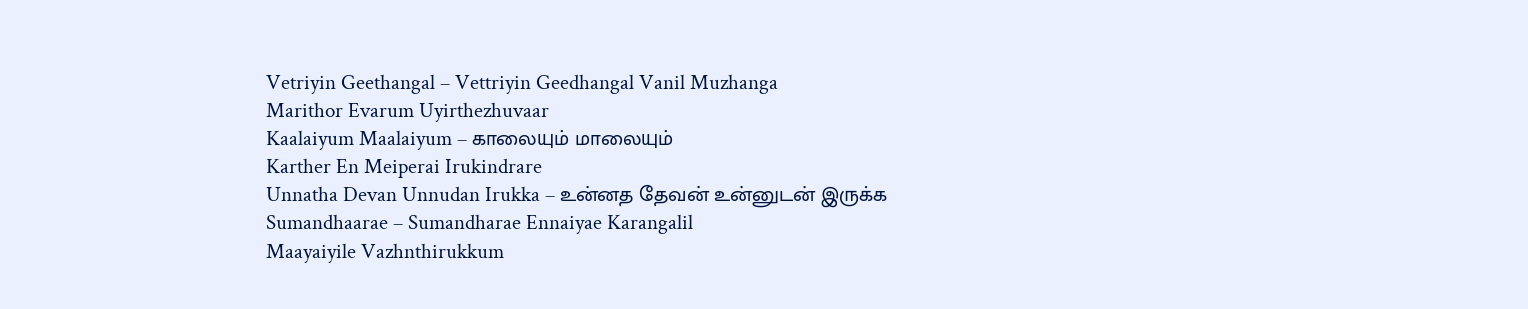Vetriyin Geethangal – Vettriyin Geedhangal Vanil Muzhanga
Marithor Evarum Uyirthezhuvaar
Kaalaiyum Maalaiyum – காலையும் மாலையும்
Karther En Meiperai Irukindrare
Unnatha Devan Unnudan Irukka – உன்னத தேவன் உன்னுடன் இருக்க
Sumandhaarae – Sumandharae Ennaiyae Karangalil
Maayaiyile Vazhnthirukkum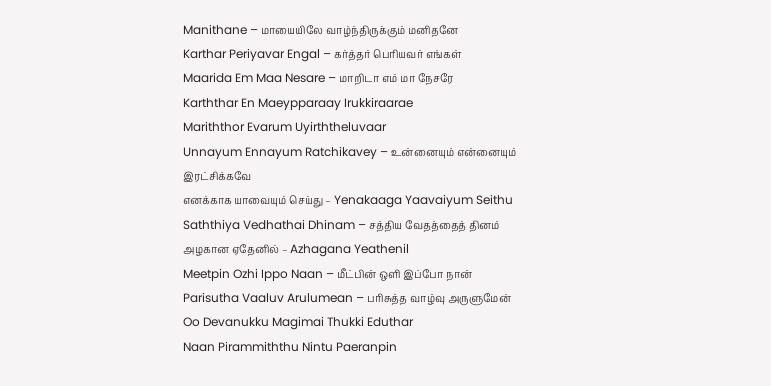Manithane – மாயையிலே வாழ்ந்திருக்கும் மனிதனே
Karthar Periyavar Engal – கர்த்தர் பெரியவர் எங்கள்
Maarida Em Maa Nesare – மாறிடா எம் மா நேசரே
Karththar En Maeypparaay Irukkiraarae
Mariththor Evarum Uyirththeluvaar
Unnayum Ennayum Ratchikavey – உன்னையும் என்னையும் இரட்சிக்கவே
எனக்காக யாவையும் செய்து – Yenakaaga Yaavaiyum Seithu
Saththiya Vedhathai Dhinam – சத்திய வேதத்தைத் தினம்
அழகான ஏதேனில் – Azhagana Yeathenil
Meetpin Ozhi Ippo Naan – மீட்பின் ஒளி இப்போ நான்
Parisutha Vaaluv Arulumean – பரிசுத்த வாழ்வு அருளுமேன்
Oo Devanukku Magimai Thukki Eduthar
Naan Pirammiththu Nintu Paeranpin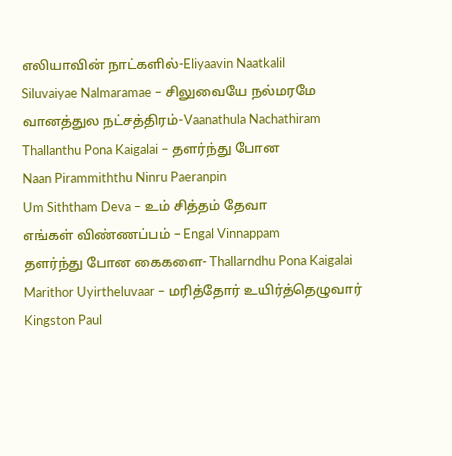எலியாவின் நாட்களில்-Eliyaavin Naatkalil
Siluvaiyae Nalmaramae – சிலுவையே நல்மரமே
வானத்துல நட்சத்திரம்-Vaanathula Nachathiram
Thallanthu Pona Kaigalai – தளர்ந்து போன
Naan Pirammiththu Ninru Paeranpin
Um Siththam Deva – உம் சித்தம் தேவா
எங்கள் விண்ணப்பம் – Engal Vinnappam
தளர்ந்து போன கைகளை- Thallarndhu Pona Kaigalai
Marithor Uyirtheluvaar – மரித்தோர் உயிர்த்தெழுவார்
Kingston Paul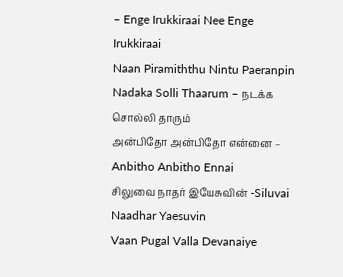– Enge Irukkiraai Nee Enge Irukkiraai
Naan Piramiththu Nintu Paeranpin
Nadaka Solli Thaarum – நடக்க சொல்லி தாரும்
அன்பிதோ அன்பிதோ என்னை – Anbitho Anbitho Ennai
சிலுவை நாதர் இயேசுவின் -Siluvai Naadhar Yaesuvin
Vaan Pugal Valla Devanaiye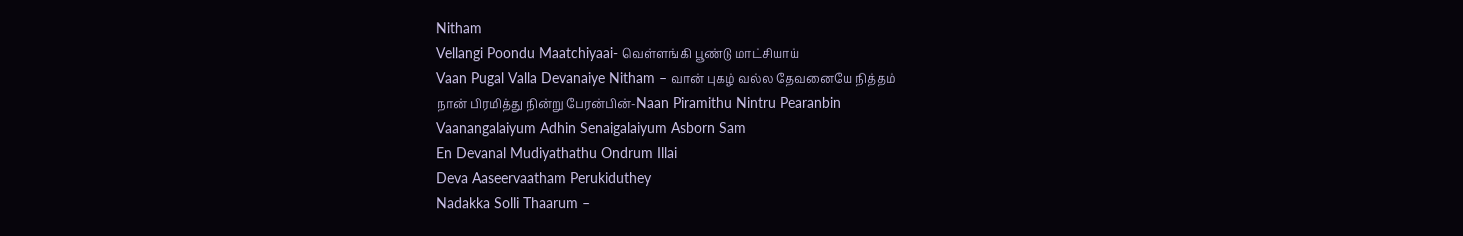Nitham
Vellangi Poondu Maatchiyaai- வெள்ளங்கி பூண்டு மாட்சியாய்
Vaan Pugal Valla Devanaiye Nitham – வான் புகழ் வல்ல தேவனையே நித்தம்
நான் பிரமித்து நின்று பேரன்பின்-Naan Piramithu Nintru Pearanbin
Vaanangalaiyum Adhin Senaigalaiyum Asborn Sam
En Devanal Mudiyathathu Ondrum Illai
Deva Aaseervaatham Perukiduthey
Nadakka Solli Thaarum –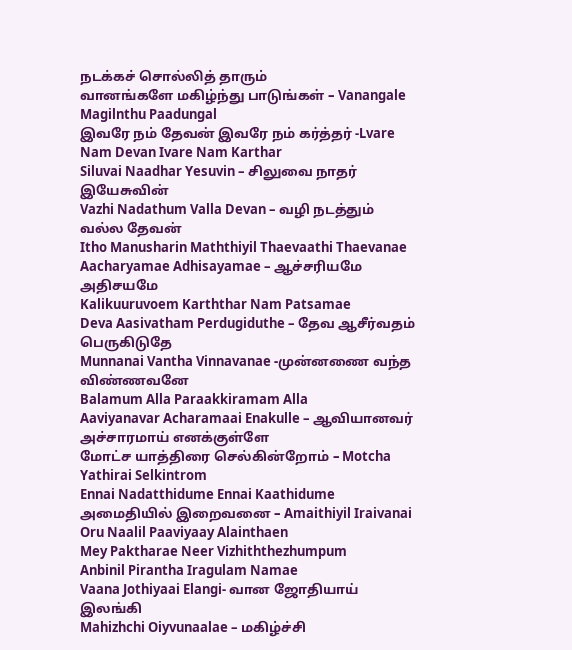நடக்கச் சொல்லித் தாரும்
வானங்களே மகிழ்ந்து பாடுங்கள் – Vanangale Magilnthu Paadungal
இவரே நம் தேவன் இவரே நம் கர்த்தர் -Lvare Nam Devan Ivare Nam Karthar
Siluvai Naadhar Yesuvin – சிலுவை நாதர் இயேசுவின்
Vazhi Nadathum Valla Devan – வழி நடத்தும் வல்ல தேவன்
Itho Manusharin Maththiyil Thaevaathi Thaevanae
Aacharyamae Adhisayamae – ஆச்சரியமே அதிசயமே
Kalikuuruvoem Karththar Nam Patsamae
Deva Aasivatham Perdugiduthe – தேவ ஆசீர்வதம் பெருகிடுதே
Munnanai Vantha Vinnavanae -முன்னணை வந்த விண்ணவனே
Balamum Alla Paraakkiramam Alla
Aaviyanavar Acharamaai Enakulle – ஆவியானவர் அச்சாரமாய் எனக்குள்ளே
மோட்ச யாத்திரை செல்கின்றோம் – Motcha Yathirai Selkintrom
Ennai Nadatthidume Ennai Kaathidume
அமைதியில் இறைவனை – Amaithiyil Iraivanai
Oru Naalil Paaviyaay Alainthaen
Mey Paktharae Neer Vizhiththezhumpum
Anbinil Pirantha Iragulam Namae
Vaana Jothiyaai Elangi- வான ஜோதியாய் இலங்கி
Mahizhchi Oiyvunaalae – மகிழ்ச்சி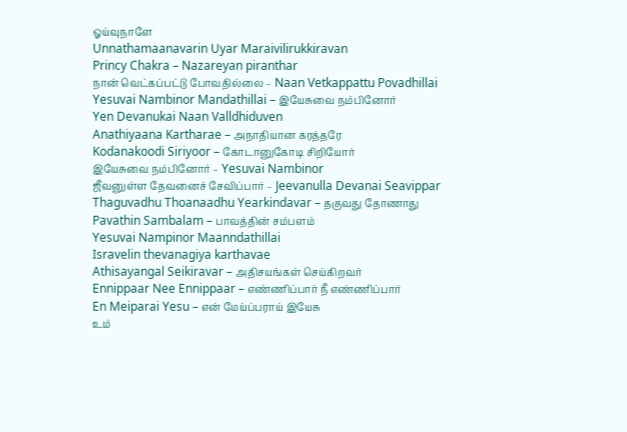ஓய்வுநாளே
Unnathamaanavarin Uyar Maraivilirukkiravan
Princy Chakra – Nazareyan piranthar
நான் வெட்கப்பட்டு போவதில்லை – Naan Vetkappattu Povadhillai
Yesuvai Nambinor Mandathillai – இயேசுவை நம்பினோர்
Yen Devanukai Naan Valldhiduven
Anathiyaana Kartharae – அநாதியான கரத்தரே
Kodanakoodi Siriyoor – கோடானுகோடி சிறியோர்
இயேசுவை நம்பினோர் – Yesuvai Nambinor
ஜீவனுள்ள தேவனைச் சேவிப்பார் – Jeevanulla Devanai Seavippar
Thaguvadhu Thoanaadhu Yearkindavar – தகுவது தோணாது
Pavathin Sambalam – பாவத்தின் சம்பளம்
Yesuvai Nampinor Maanndathillai
Isravelin thevanagiya karthavae
Athisayangal Seikiravar – அதிசயங்கள் செய்கிறவர்
Ennippaar Nee Ennippaar – எண்ணிப்பார் நீ எண்ணிப்பார்
En Meiparai Yesu – என் மேய்ப்பராய் இயேசு
உம்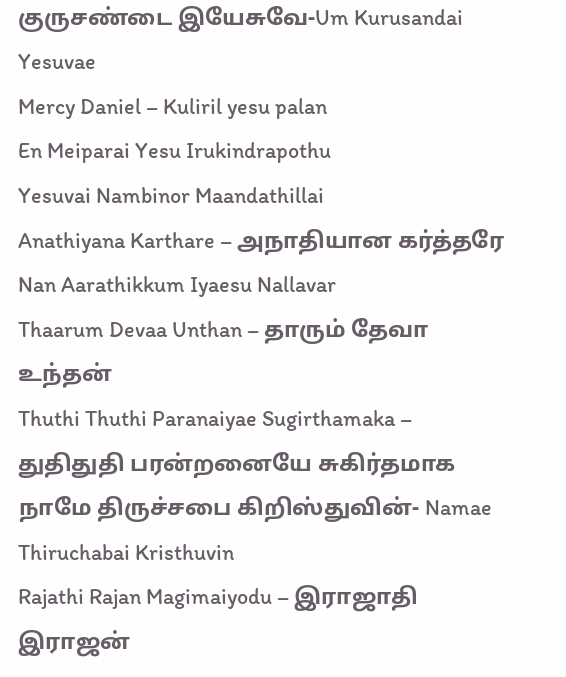குருசண்டை இயேசுவே-Um Kurusandai Yesuvae
Mercy Daniel – Kuliril yesu palan
En Meiparai Yesu Irukindrapothu
Yesuvai Nambinor Maandathillai
Anathiyana Karthare – அநாதியான கர்த்தரே
Nan Aarathikkum Iyaesu Nallavar
Thaarum Devaa Unthan – தாரும் தேவா உந்தன்
Thuthi Thuthi Paranaiyae Sugirthamaka – துதிதுதி பரன்றனையே சுகிர்தமாக
நாமே திருச்சபை கிறிஸ்துவின்- Namae Thiruchabai Kristhuvin
Rajathi Rajan Magimaiyodu – இராஜாதி இராஜன்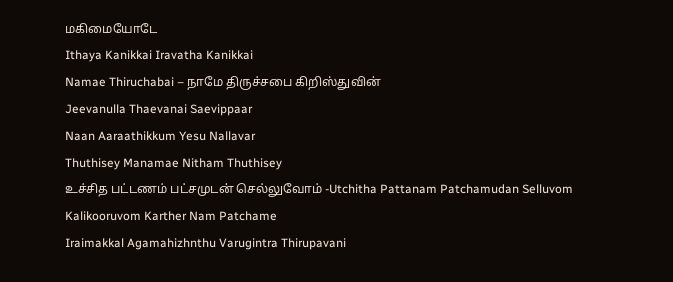மகிமையோடே
Ithaya Kanikkai Iravatha Kanikkai
Namae Thiruchabai – நாமே திருச்சபை கிறிஸ்துவின்
Jeevanulla Thaevanai Saevippaar
Naan Aaraathikkum Yesu Nallavar
Thuthisey Manamae Nitham Thuthisey
உச்சித பட்டணம் பட்சமுடன் செல்லுவோம் -Utchitha Pattanam Patchamudan Selluvom
Kalikooruvom Karther Nam Patchame
Iraimakkal Agamahizhnthu Varugintra Thirupavani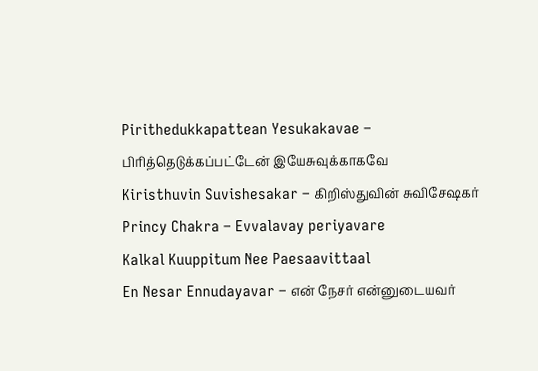Pirithedukkapattean Yesukakavae – பிரித்தெடுக்கப்பட்டேன் இயேசுவுக்காகவே
Kiristhuvin Suvishesakar – கிறிஸ்துவின் சுவிசேஷகர்
Princy Chakra – Evvalavay periyavare
Kalkal Kuuppitum Nee Paesaavittaal
En Nesar Ennudayavar – என் நேசர் என்னுடையவர்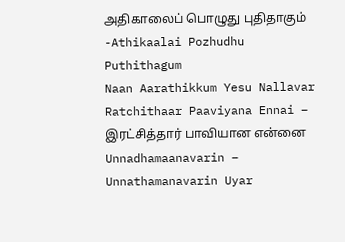அதிகாலைப் பொழுது புதிதாகும் -Athikaalai Pozhudhu Puthithagum
Naan Aarathikkum Yesu Nallavar
Ratchithaar Paaviyana Ennai – இரட்சித்தார் பாவியான என்னை
Unnadhamaanavarin – Unnathamanavarin Uyar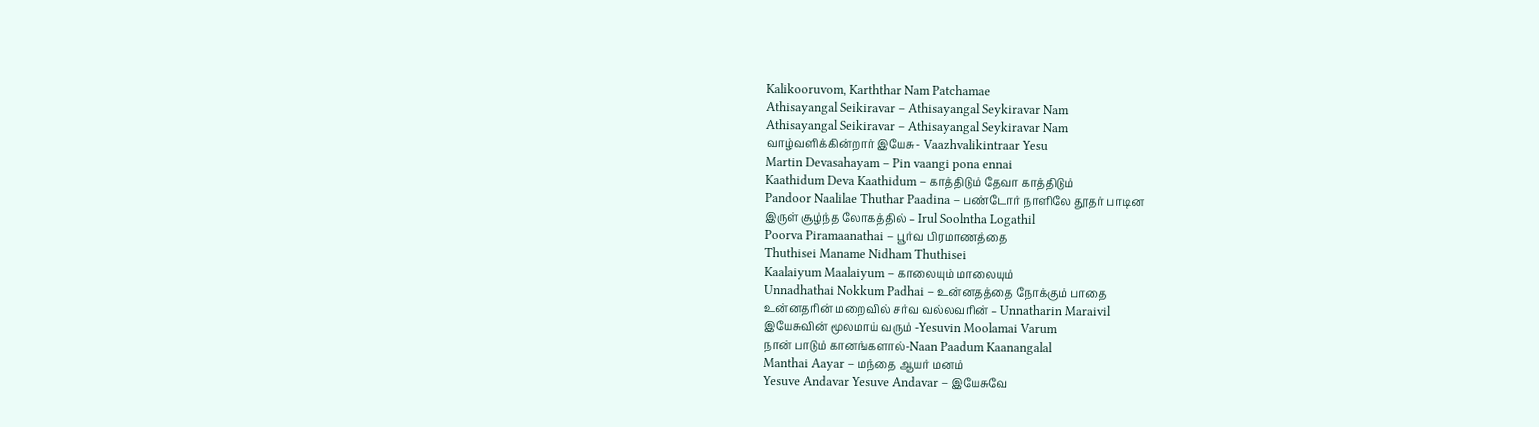Kalikooruvom, Karththar Nam Patchamae
Athisayangal Seikiravar – Athisayangal Seykiravar Nam
Athisayangal Seikiravar – Athisayangal Seykiravar Nam
வாழ்வளிக்கின்றார் இயேசு- Vaazhvalikintraar Yesu
Martin Devasahayam – Pin vaangi pona ennai
Kaathidum Deva Kaathidum – காத்திடும் தேவா காத்திடும்
Pandoor Naalilae Thuthar Paadina – பண்டோர் நாளிலே தூதர் பாடின
இருள் சூழ்ந்த லோகத்தில் – Irul Soolntha Logathil
Poorva Piramaanathai – பூர்வ பிரமாணத்தை
Thuthisei Maname Nidham Thuthisei
Kaalaiyum Maalaiyum – காலையும் மாலையும்
Unnadhathai Nokkum Padhai – உன்னதத்தை நோக்கும் பாதை
உன்னதரின் மறைவில் சர்வ வல்லவரின் – Unnatharin Maraivil
இயேசுவின் மூலமாய் வரும் -Yesuvin Moolamai Varum
நான் பாடும் கானங்களால்-Naan Paadum Kaanangalal
Manthai Aayar – மந்தை ஆயர் மனம்
Yesuve Andavar Yesuve Andavar – இயேசுவே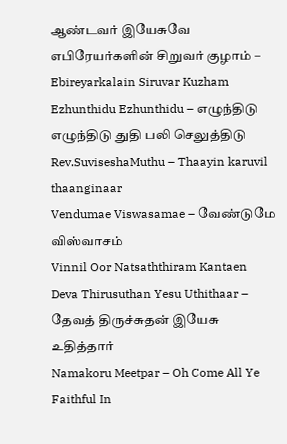ஆண்டவர் இயேசுவே
எபிரேயர்களின் சிறுவர் குழாம் – Ebireyarkalain Siruvar Kuzham
Ezhunthidu Ezhunthidu – எழுந்திடு எழுந்திடு துதி பலி செலுத்திடு
Rev.SuviseshaMuthu – Thaayin karuvil thaanginaar
Vendumae Viswasamae – வேண்டுமே விஸ்வாசம்
Vinnil Oor Natsaththiram Kantaen
Deva Thirusuthan Yesu Uthithaar – தேவத் திருச்சுதன் இயேசு உதித்தார்
Namakoru Meetpar – Oh Come All Ye Faithful In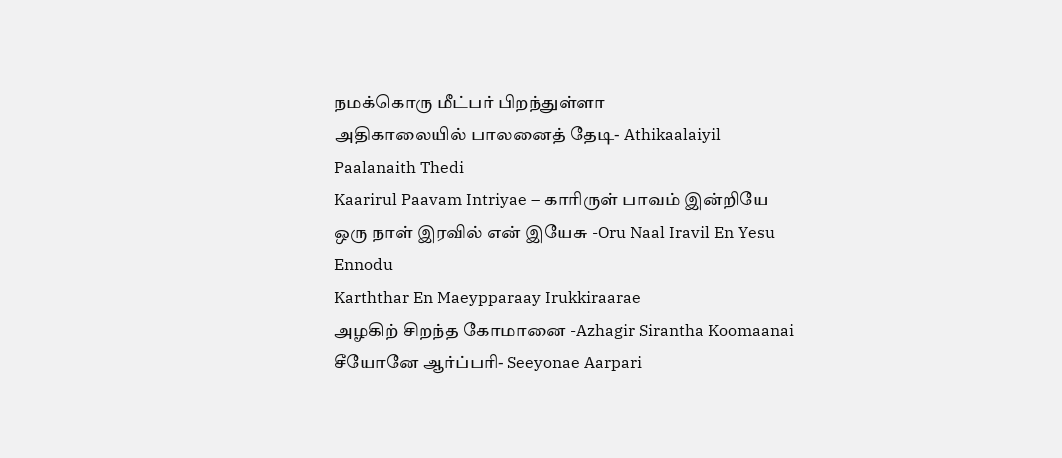நமக்கொரு மீட்பர் பிறந்துள்ளா
அதிகாலையில் பாலனைத் தேடி- Athikaalaiyil Paalanaith Thedi
Kaarirul Paavam Intriyae – காரிருள் பாவம் இன்றியே
ஒரு நாள் இரவில் என் இயேசு -Oru Naal Iravil En Yesu Ennodu
Karththar En Maeypparaay Irukkiraarae
அழகிற் சிறந்த கோமானை -Azhagir Sirantha Koomaanai
சீயோனே ஆர்ப்பரி- Seeyonae Aarpari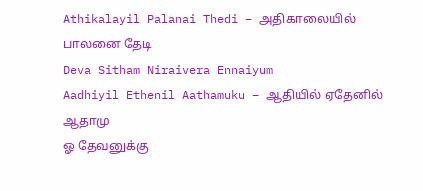Athikalayil Palanai Thedi – அதிகாலையில் பாலனை தேடி
Deva Sitham Niraivera Ennaiyum
Aadhiyil Ethenil Aathamuku – ஆதியில் ஏதேனில் ஆதாமு
ஓ தேவனுக்கு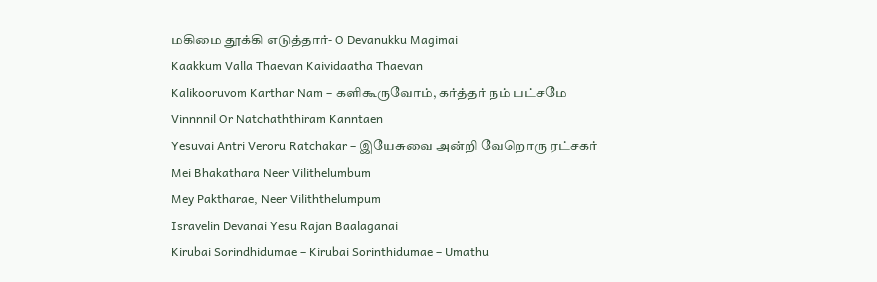மகிமை தூக்கி எடுத்தார்- O Devanukku Magimai
Kaakkum Valla Thaevan Kaividaatha Thaevan
Kalikooruvom Karthar Nam – களிகூருவோம், கர்த்தர் நம் பட்சமே
Vinnnnil Or Natchaththiram Kanntaen
Yesuvai Antri Veroru Ratchakar – இயேசுவை அன்றி வேறொரு ரட்சகர்
Mei Bhakathara Neer Vilithelumbum
Mey Paktharae, Neer Viliththelumpum
Isravelin Devanai Yesu Rajan Baalaganai
Kirubai Sorindhidumae – Kirubai Sorinthidumae – Umathu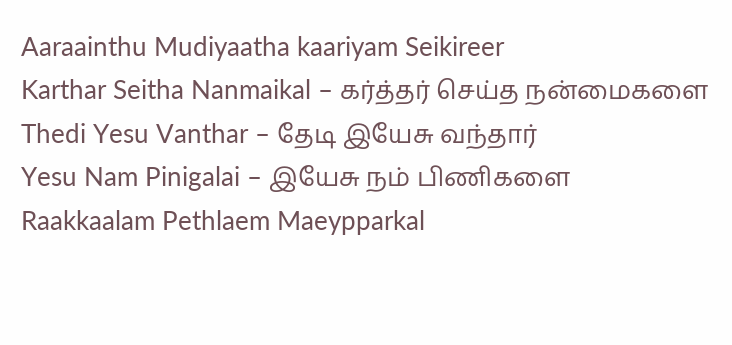Aaraainthu Mudiyaatha kaariyam Seikireer
Karthar Seitha Nanmaikal – கர்த்தர் செய்த நன்மைகளை
Thedi Yesu Vanthar – தேடி இயேசு வந்தார்
Yesu Nam Pinigalai – இயேசு நம் பிணிகளை
Raakkaalam Pethlaem Maeypparkal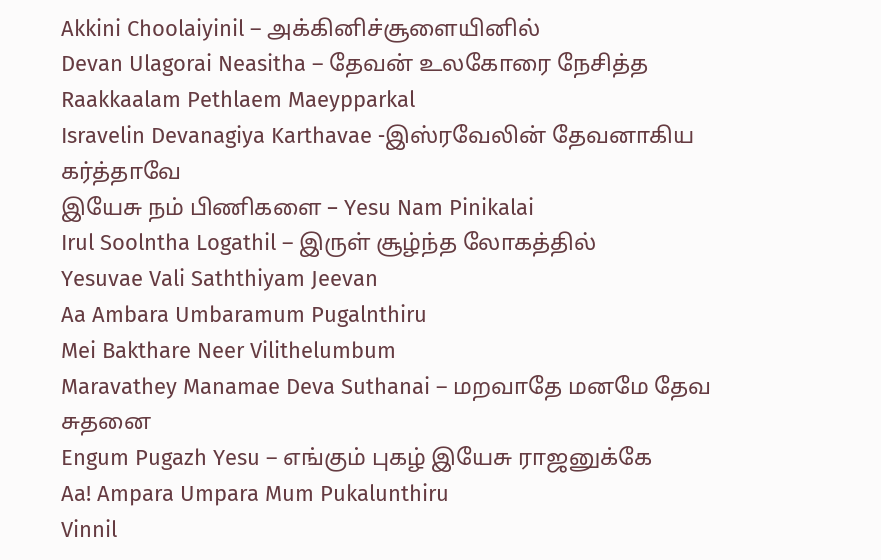Akkini Choolaiyinil – அக்கினிச்சூளையினில்
Devan Ulagorai Neasitha – தேவன் உலகோரை நேசித்த
Raakkaalam Pethlaem Maeypparkal
Isravelin Devanagiya Karthavae -இஸ்ரவேலின் தேவனாகிய கர்த்தாவே
இயேசு நம் பிணிகளை – Yesu Nam Pinikalai
Irul Soolntha Logathil – இருள் சூழ்ந்த லோகத்தில்
Yesuvae Vali Saththiyam Jeevan
Aa Ambara Umbaramum Pugalnthiru
Mei Bakthare Neer Vilithelumbum
Maravathey Manamae Deva Suthanai – மறவாதே மனமே தேவ சுதனை
Engum Pugazh Yesu – எங்கும் புகழ் இயேசு ராஜனுக்கே
Aa! Ampara Umpara Mum Pukalunthiru
Vinnil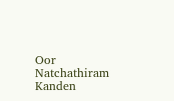Oor Natchathiram Kanden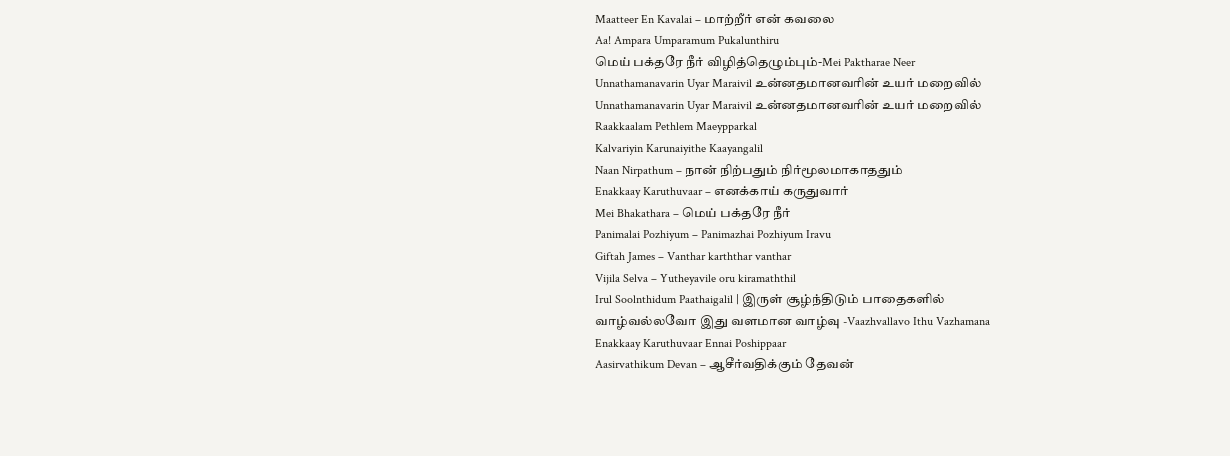Maatteer En Kavalai – மாற்றீர் என் கவலை
Aa! Ampara Umparamum Pukalunthiru
மெய் பக்தரே நீர் விழித்தெழும்பும்-Mei Paktharae Neer
Unnathamanavarin Uyar Maraivil உன்னதமானவரின் உயர் மறைவில்
Unnathamanavarin Uyar Maraivil உன்னதமானவரின் உயர் மறைவில்
Raakkaalam Pethlem Maeypparkal
Kalvariyin Karunaiyithe Kaayangalil
Naan Nirpathum – நான் நிற்பதும் நிர்மூலமாகாததும்
Enakkaay Karuthuvaar – எனக்காய் கருதுவார்
Mei Bhakathara – மெய் பக்தரே நீர்
Panimalai Pozhiyum – Panimazhai Pozhiyum Iravu
Giftah James – Vanthar karththar vanthar
Vijila Selva – Yutheyavile oru kiramaththil
Irul Soolnthidum Paathaigalil | இருள் சூழ்ந்திடும் பாதைகளில்
வாழ்வல்லவோ இது வளமான வாழ்வு -Vaazhvallavo Ithu Vazhamana
Enakkaay Karuthuvaar Ennai Poshippaar
Aasirvathikum Devan – ஆசீர்வதிக்கும் தேவன்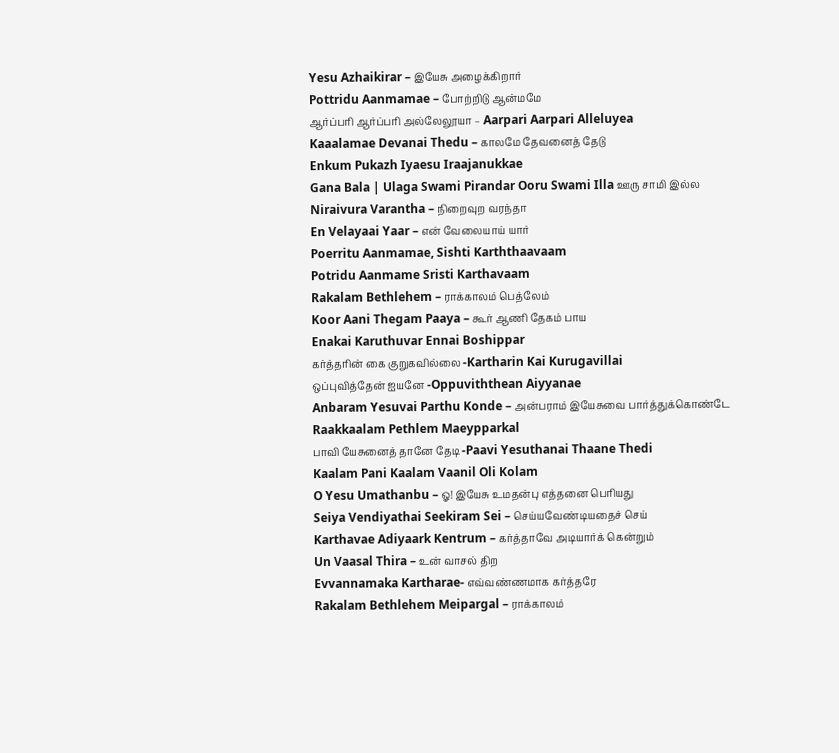Yesu Azhaikirar – இயேசு அழைக்கிறார்
Pottridu Aanmamae – போற்றிடு ஆன்மமே
ஆர்ப்பரி ஆர்ப்பரி அல்லேலூயா – Aarpari Aarpari Alleluyea
Kaaalamae Devanai Thedu – காலமே தேவனைத் தேடு
Enkum Pukazh Iyaesu Iraajanukkae
Gana Bala | Ulaga Swami Pirandar Ooru Swami Illa ஊரு சாமி இல்ல
Niraivura Varantha – நிறைவுற வரந்தா
En Velayaai Yaar – என் வேலையாய் யார்
Poerritu Aanmamae, Sishti Karththaavaam
Potridu Aanmame Sristi Karthavaam
Rakalam Bethlehem – ராக்காலம் பெத்லேம்
Koor Aani Thegam Paaya – கூர் ஆணி தேகம் பாய
Enakai Karuthuvar Ennai Boshippar
கர்த்தரின் கை குறுகவில்லை -Kartharin Kai Kurugavillai
ஒப்புவித்தேன் ஐயனே -Oppuviththean Aiyyanae
Anbaram Yesuvai Parthu Konde – அன்பராம் இயேசுவை பார்த்துக்கொண்டே
Raakkaalam Pethlem Maeypparkal
பாவி யேசுனைத் தானே தேடி -Paavi Yesuthanai Thaane Thedi
Kaalam Pani Kaalam Vaanil Oli Kolam
O Yesu Umathanbu – ஓ! இயேசு உமதன்பு எத்தனை பெரியது
Seiya Vendiyathai Seekiram Sei – செய்யவேண்டியதைச் செய்
Karthavae Adiyaark Kentrum – கர்த்தாவே அடியார்க் கென்றும்
Un Vaasal Thira – உன் வாசல் திற
Evvannamaka Kartharae- எவ்வண்ணமாக கர்த்தரே
Rakalam Bethlehem Meipargal – ராக்காலம்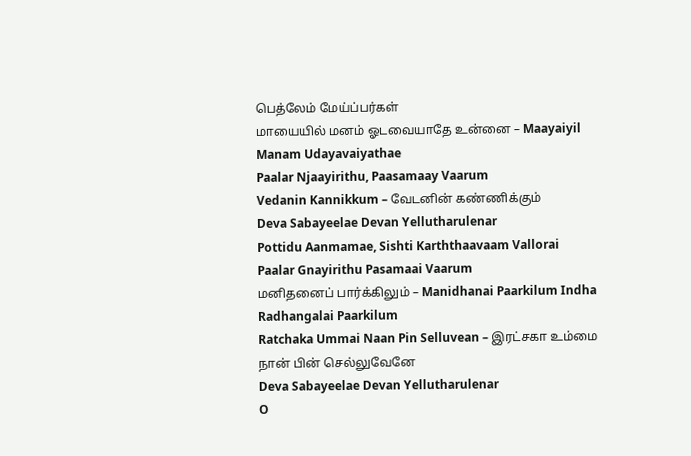பெத்லேம் மேய்ப்பர்கள்
மாயையில் மனம் ஓடவையாதே உன்னை – Maayaiyil Manam Udayavaiyathae
Paalar Njaayirithu, Paasamaay Vaarum
Vedanin Kannikkum – வேடனின் கண்ணிக்கும்
Deva Sabayeelae Devan Yellutharulenar
Pottidu Aanmamae, Sishti Karththaavaam Vallorai
Paalar Gnayirithu Pasamaai Vaarum
மனிதனைப் பார்க்கிலும் – Manidhanai Paarkilum Indha Radhangalai Paarkilum
Ratchaka Ummai Naan Pin Selluvean – இரட்சகா உம்மை நான் பின் செல்லுவேனே
Deva Sabayeelae Devan Yellutharulenar
O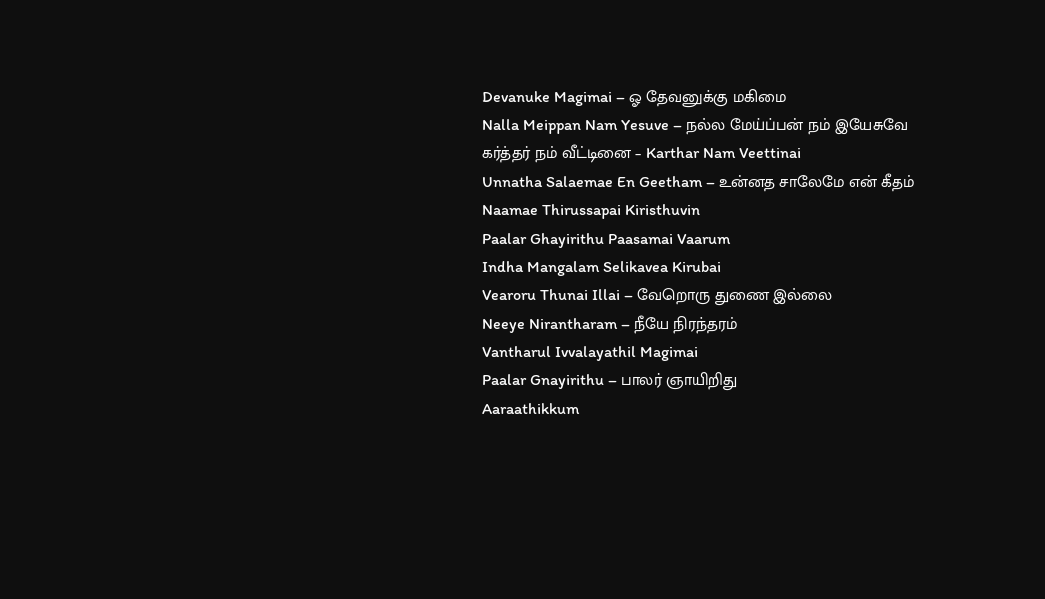Devanuke Magimai – ஓ தேவனுக்கு மகிமை
Nalla Meippan Nam Yesuve – நல்ல மேய்ப்பன் நம் இயேசுவே
கர்த்தர் நம் வீட்டினை – Karthar Nam Veettinai
Unnatha Salaemae En Geetham – உன்னத சாலேமே என் கீதம்
Naamae Thirussapai Kiristhuvin
Paalar Ghayirithu Paasamai Vaarum
Indha Mangalam Selikavea Kirubai
Vearoru Thunai Illai – வேறொரு துணை இல்லை
Neeye Nirantharam – நீயே நிரந்தரம்
Vantharul Ivvalayathil Magimai
Paalar Gnayirithu – பாலர் ஞாயிறிது
Aaraathikkum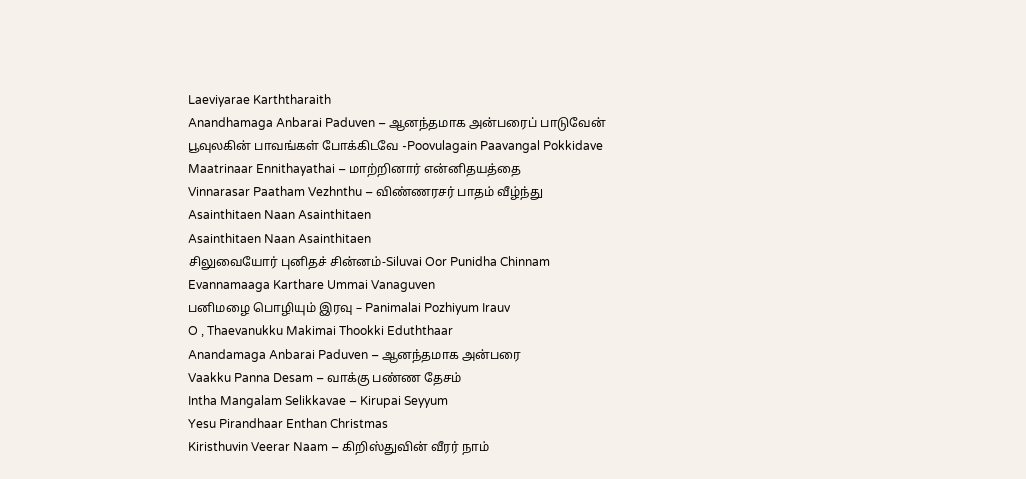Laeviyarae Karththaraith
Anandhamaga Anbarai Paduven – ஆனந்தமாக அன்பரைப் பாடுவேன்
பூவுலகின் பாவங்கள் போக்கிடவே -Poovulagain Paavangal Pokkidave
Maatrinaar Ennithayathai – மாற்றினார் என்னிதயத்தை
Vinnarasar Paatham Vezhnthu – விண்ணரசர் பாதம் வீழ்ந்து
Asainthitaen Naan Asainthitaen
Asainthitaen Naan Asainthitaen
சிலுவையோர் புனிதச் சின்னம்-Siluvai Oor Punidha Chinnam
Evannamaaga Karthare Ummai Vanaguven
பனிமழை பொழியும் இரவு – Panimalai Pozhiyum Irauv
O , Thaevanukku Makimai Thookki Eduththaar
Anandamaga Anbarai Paduven – ஆனந்தமாக அன்பரை
Vaakku Panna Desam – வாக்கு பண்ண தேசம்
Intha Mangalam Selikkavae – Kirupai Seyyum
Yesu Pirandhaar Enthan Christmas
Kiristhuvin Veerar Naam – கிறிஸ்துவின் வீரர் நாம்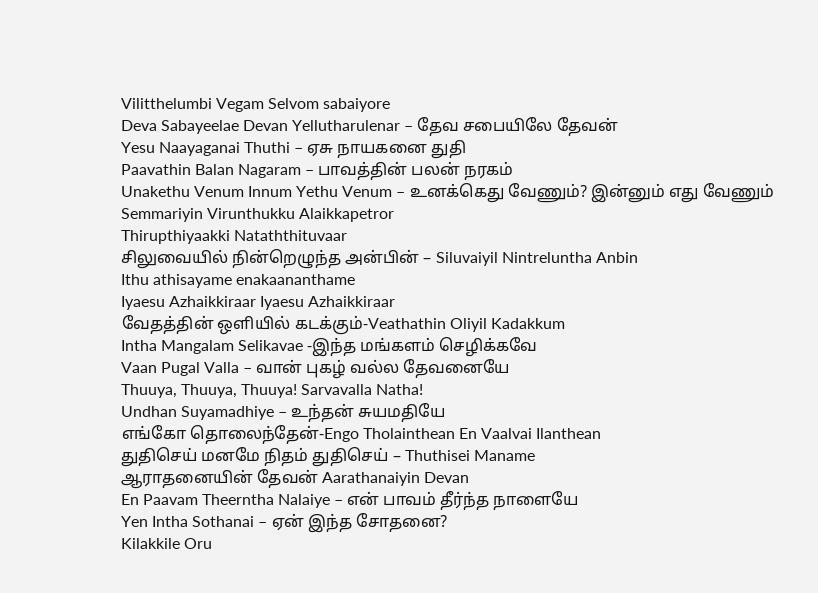Vilitthelumbi Vegam Selvom sabaiyore
Deva Sabayeelae Devan Yellutharulenar – தேவ சபையிலே தேவன்
Yesu Naayaganai Thuthi – ஏசு நாயகனை துதி
Paavathin Balan Nagaram – பாவத்தின் பலன் நரகம்
Unakethu Venum Innum Yethu Venum – உனக்கெது வேணும்? இன்னும் எது வேணும்
Semmariyin Virunthukku Alaikkapetror
Thirupthiyaakki Nataththituvaar
சிலுவையில் நின்றெழுந்த அன்பின் – Siluvaiyil Nintreluntha Anbin
Ithu athisayame enakaananthame
Iyaesu Azhaikkiraar Iyaesu Azhaikkiraar
வேதத்தின் ஒளியில் கடக்கும்-Veathathin Oliyil Kadakkum
Intha Mangalam Selikavae -இந்த மங்களம் செழிக்கவே
Vaan Pugal Valla – வான் புகழ் வல்ல தேவனையே
Thuuya, Thuuya, Thuuya! Sarvavalla Natha!
Undhan Suyamadhiye – உந்தன் சுயமதியே
எங்கோ தொலைந்தேன்-Engo Tholainthean En Vaalvai Ilanthean
துதிசெய் மனமே நிதம் துதிசெய் – Thuthisei Maname
ஆராதனையின் தேவன் Aarathanaiyin Devan
En Paavam Theerntha Nalaiye – என் பாவம் தீர்ந்த நாளையே
Yen Intha Sothanai – ஏன் இந்த சோதனை?
Kilakkile Oru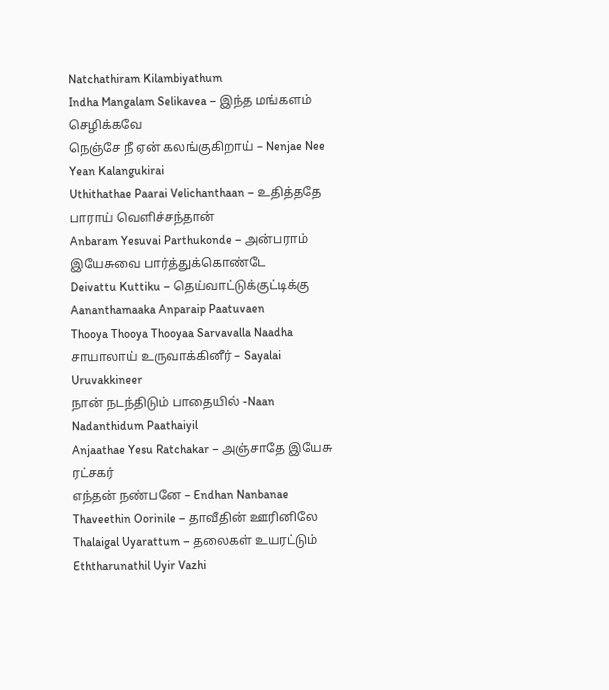Natchathiram Kilambiyathum
Indha Mangalam Selikavea – இந்த மங்களம் செழிக்கவே
நெஞ்சே நீ ஏன் கலங்குகிறாய் – Nenjae Nee Yean Kalangukirai
Uthithathae Paarai Velichanthaan – உதித்ததே பாராய் வெளிச்சந்தான்
Anbaram Yesuvai Parthukonde – அன்பராம் இயேசுவை பார்த்துக்கொண்டே
Deivattu Kuttiku – தெய்வாட்டுக்குட்டிக்கு
Aananthamaaka Anparaip Paatuvaen
Thooya Thooya Thooyaa Sarvavalla Naadha
சாயாலாய் உருவாக்கினீர் – Sayalai Uruvakkineer
நான் நடந்திடும் பாதையில் -Naan Nadanthidum Paathaiyil
Anjaathae Yesu Ratchakar – அஞ்சாதே இயேசு ரட்சகர்
எந்தன் நண்பனே – Endhan Nanbanae
Thaveethin Oorinile – தாவீதின் ஊரினிலே
Thalaigal Uyarattum – தலைகள் உயரட்டும்
Eththarunathil Uyir Vazhi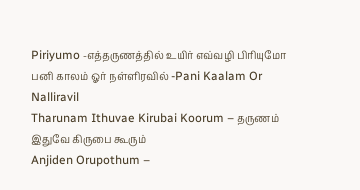Piriyumo -எத்தருணத்தில் உயிர் எவ்வழி பிரியுமோ
பனி காலம் ஓர் நள்ளிரவில் -Pani Kaalam Or Nalliravil
Tharunam Ithuvae Kirubai Koorum – தருணம் இதுவே கிருபை கூரும்
Anjiden Orupothum –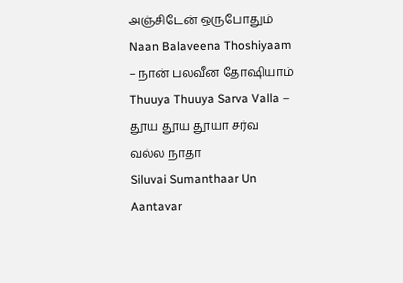அஞ்சிடேன் ஒருபோதும்
Naan Balaveena Thoshiyaam – நான் பலவீன தோஷியாம்
Thuuya Thuuya Sarva Valla – தூய தூய தூயா சர்வ வல்ல நாதா
Siluvai Sumanthaar Un Aantavar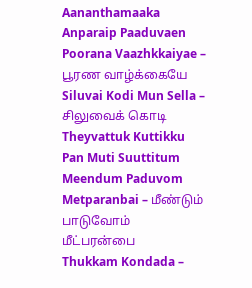Aananthamaaka Anparaip Paaduvaen
Poorana Vaazhkkaiyae – பூரண வாழ்க்கையே
Siluvai Kodi Mun Sella – சிலுவைக் கொடி
Theyvattuk Kuttikku Pan Muti Suuttitum
Meendum Paduvom Metparanbai – மீண்டும் பாடுவோம் மீட்பரன்பை
Thukkam Kondada –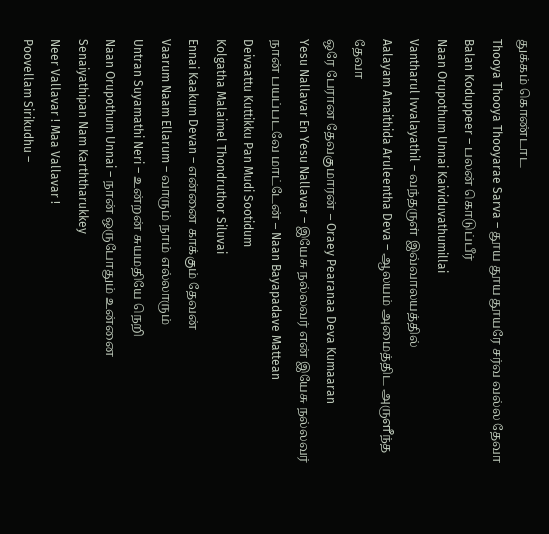துக்கம் கொண்டாட
Thooya Thooya Thooyarae Sarva – தூய தூய தூயரே சர்வ வல்ல தேவா
Balan Koduppeer – பலன் கொடுப்பீர்
Naan Orupothum Unnai Kaividuvathumillai
Vantharul Ivvalayathil – வந்தருள் இவ்வாலயத்தில்
Aalayam Amaithida Aruleentha Deva – ஆலயம் அமைத்திட அருளீந்த தேவா
ஒரே பேரான தேவகுமாரன் – Oraey Pearanaa Deva Kumaaran
Yesu Nallavar En Yesu Nallavar – இயேசு நல்லவர் என் இயேசு நல்லவர்
நான் பயப்படவே மாட்டேன் – Naan Bayapadave Mattean
Deivaattu Kuttikku Pan Mudi Sootidum
Kolgatha Malaimel Thondruthor Siluvai
Ennai Kaakum Devan – என்னை காக்கும் தேவன்
Vaarum Naam Ellarum – வாரும் நாம் எல்லாரும்
Untran Suyamathi Neri – உன்றன் சுயமதியே நெறி
Naan Orupothum Unnai – நான் ஒருபோதும் உன்னை
Senaiyathipan Nam Karththarukkey
Neer Vallavar ! Maa Vallavar !
Poovellam Sirikudhu –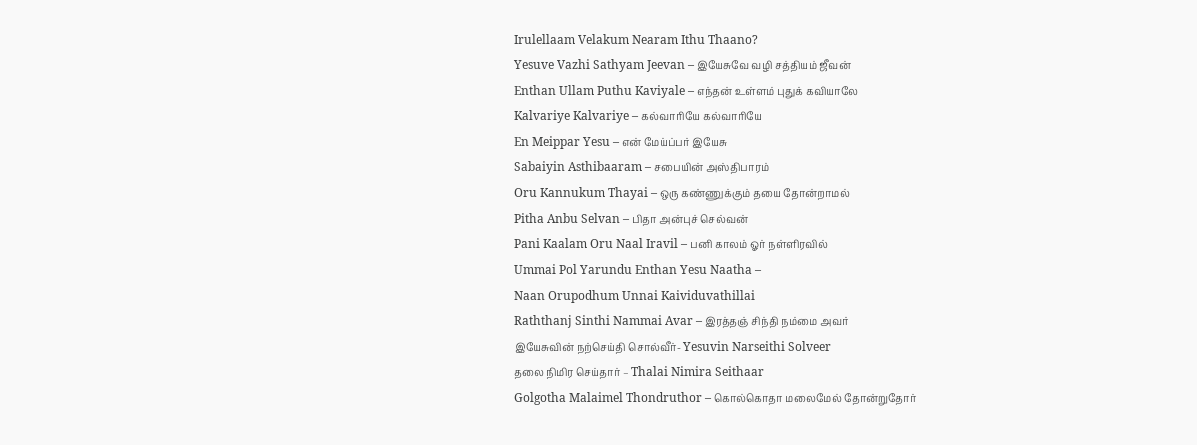Irulellaam Velakum Nearam Ithu Thaano?
Yesuve Vazhi Sathyam Jeevan – இயேசுவே வழி சத்தியம் ஜீவன்
Enthan Ullam Puthu Kaviyale – எந்தன் உள்ளம் புதுக் கவியாலே
Kalvariye Kalvariye – கல்வாரியே கல்வாரியே
En Meippar Yesu – என் மேய்ப்பர் இயேசு
Sabaiyin Asthibaaram – சபையின் அஸ்திபாரம்
Oru Kannukum Thayai – ஒரு கண்ணுக்கும் தயை தோன்றாமல்
Pitha Anbu Selvan – பிதா அன்புச் செல்வன்
Pani Kaalam Oru Naal Iravil – பனி காலம் ஓர் நள்ளிரவில்
Ummai Pol Yarundu Enthan Yesu Naatha –
Naan Orupodhum Unnai Kaividuvathillai
Raththanj Sinthi Nammai Avar – இரத்தஞ் சிந்தி நம்மை அவர்
இயேசுவின் நற்செய்தி சொல்வீர்- Yesuvin Narseithi Solveer
தலை நிமிர செய்தார் – Thalai Nimira Seithaar
Golgotha Malaimel Thondruthor – கொல்கொதா மலைமேல் தோன்றுதோர்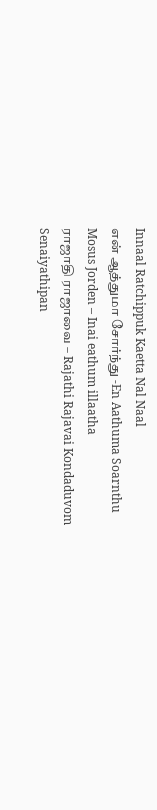Innaal Ratchippuk Kaetta Nal Naal
என் ஆத்துமா சோர்ந்து -En Aathuma Soarnthu
Mosus Jorden – Inai eathum illaatha
ராஜாதி ராஜாவை – Rajathi Rajavai Kondaduvom
Senaiyathipan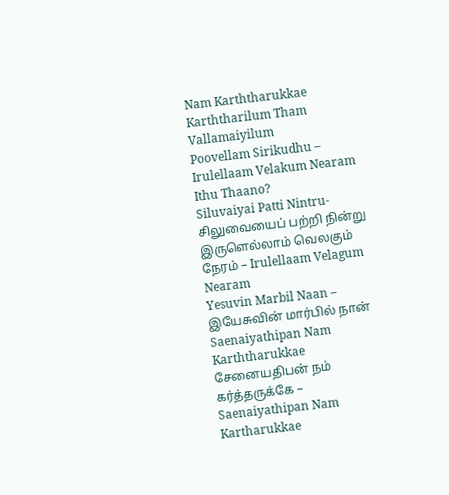Nam Karththarukkae
Karththarilum Tham Vallamaiyilum
Poovellam Sirikudhu – Irulellaam Velakum Nearam Ithu Thaano?
Siluvaiyai Patti Nintru- சிலுவையைப் பற்றி நின்று
இருளெல்லாம் வெலகும் நேரம் – Irulellaam Velagum Nearam
Yesuvin Marbil Naan – இயேசுவின் மார்பில் நான்
Saenaiyathipan Nam Karththarukkae
சேனையதிபன் நம் கர்த்தருக்கே – Saenaiyathipan Nam Kartharukkae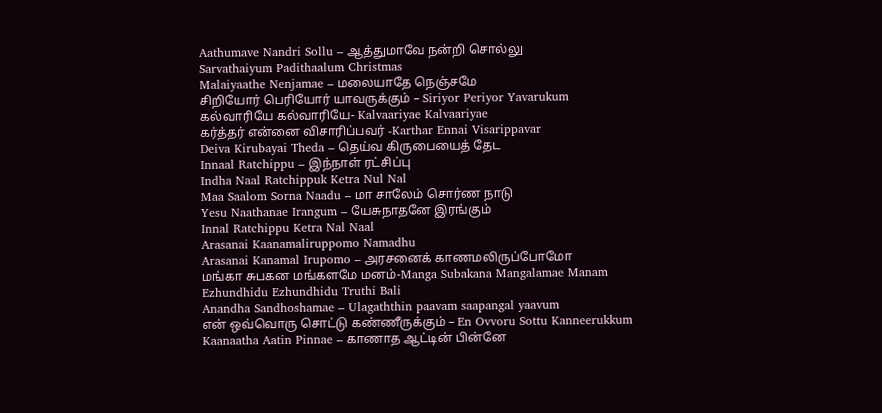Aathumave Nandri Sollu – ஆத்துமாவே நன்றி சொல்லு
Sarvathaiyum Padithaalum Christmas
Malaiyaathe Nenjamae – மலையாதே நெஞ்சமே
சிறியோர் பெரியோர் யாவருக்கும் – Siriyor Periyor Yavarukum
கல்வாரியே கல்வாரியே- Kalvaariyae Kalvaariyae
கர்த்தர் என்னை விசாரிப்பவர் -Karthar Ennai Visarippavar
Deiva Kirubayai Theda – தெய்வ கிருபையைத் தேட
Innaal Ratchippu – இந்நாள் ரட்சிப்பு
Indha Naal Ratchippuk Ketra Nul Nal
Maa Saalom Sorna Naadu – மா சாலேம் சொர்ண நாடு
Yesu Naathanae Irangum – யேசுநாதனே இரங்கும்
Innal Ratchippu Ketra Nal Naal
Arasanai Kaanamaliruppomo Namadhu
Arasanai Kanamal Irupomo – அரசனைக் காணமலிருப்போமோ
மங்கா சுபகன மங்களமே மனம்-Manga Subakana Mangalamae Manam
Ezhundhidu Ezhundhidu Truthi Bali
Anandha Sandhoshamae – Ulagaththin paavam saapangal yaavum
என் ஒவ்வொரு சொட்டு கண்ணீருக்கும் – En Ovvoru Sottu Kanneerukkum
Kaanaatha Aatin Pinnae – காணாத ஆட்டின் பின்னே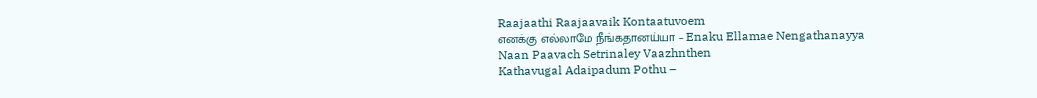Raajaathi Raajaavaik Kontaatuvoem
எனக்கு எல்லாமே நீங்கதானய்யா – Enaku Ellamae Nengathanayya
Naan Paavach Setrinaley Vaazhnthen
Kathavugal Adaipadum Pothu –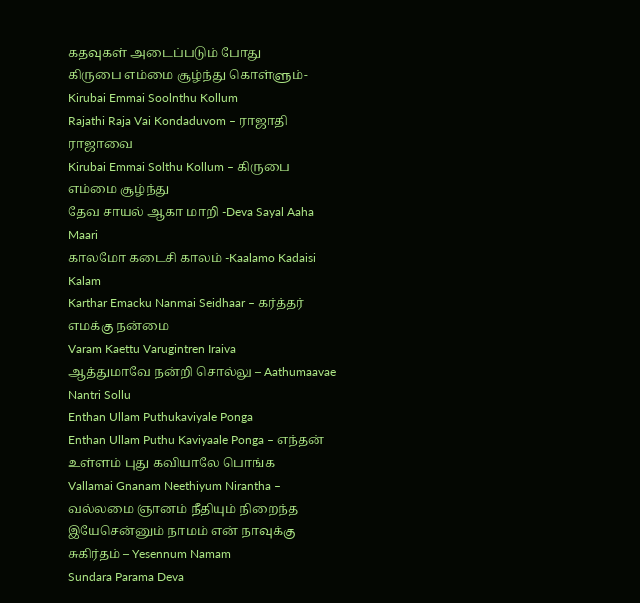கதவுகள் அடைப்படும் போது
கிருபை எம்மை சூழ்ந்து கொள்ளும்-Kirubai Emmai Soolnthu Kollum
Rajathi Raja Vai Kondaduvom – ராஜாதி ராஜாவை
Kirubai Emmai Solthu Kollum – கிருபை எம்மை சூழ்ந்து
தேவ சாயல் ஆகா மாறி -Deva Sayal Aaha Maari
காலமோ கடைசி காலம் -Kaalamo Kadaisi Kalam
Karthar Emacku Nanmai Seidhaar – கர்த்தர் எமக்கு நன்மை
Varam Kaettu Varugintren Iraiva
ஆத்துமாவே நன்றி சொல்லு – Aathumaavae Nantri Sollu
Enthan Ullam Puthukaviyale Ponga
Enthan Ullam Puthu Kaviyaale Ponga – எந்தன் உள்ளம் புது கவியாலே பொங்க
Vallamai Gnanam Neethiyum Nirantha – வல்லமை ஞானம் நீதியும் நிறைந்த
இயேசென்னும் நாமம் என் நாவுக்கு சுகிர்தம் – Yesennum Namam
Sundara Parama Deva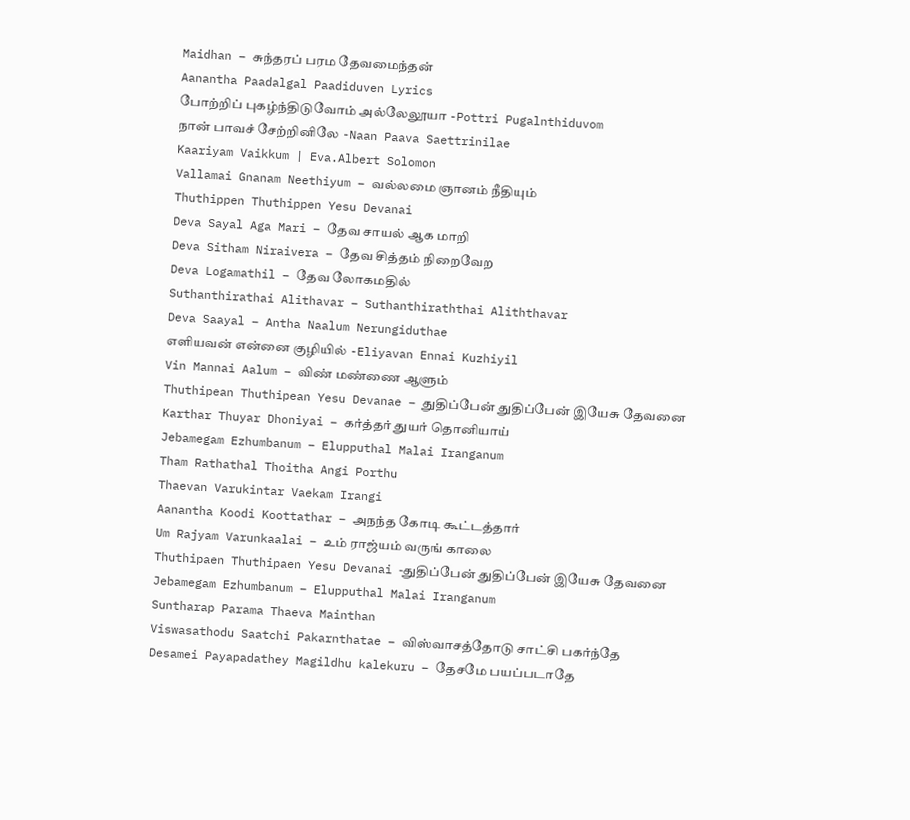Maidhan – சுந்தரப் பரம தேவமைந்தன்
Aanantha Paadalgal Paadiduven Lyrics
போற்றிப் புகழ்ந்திடுவோம் அல்லேலூயா -Pottri Pugalnthiduvom
நான் பாவச் சேற்றினிலே -Naan Paava Saettrinilae
Kaariyam Vaikkum | Eva.Albert Solomon
Vallamai Gnanam Neethiyum – வல்லமை ஞானம் நீதியும்
Thuthippen Thuthippen Yesu Devanai
Deva Sayal Aga Mari – தேவ சாயல் ஆக மாறி
Deva Sitham Niraivera – தேவ சித்தம் நிறைவேற
Deva Logamathil – தேவ லோகமதில்
Suthanthirathai Alithavar – Suthanthiraththai Aliththavar
Deva Saayal – Antha Naalum Nerungiduthae
எளியவன் என்னை குழியில் -Eliyavan Ennai Kuzhiyil
Vin Mannai Aalum – விண் மண்ணை ஆளும்
Thuthipean Thuthipean Yesu Devanae – துதிப்பேன் துதிப்பேன் இயேசு தேவனை
Karthar Thuyar Dhoniyai – கர்த்தர் துயர் தொனியாய்
Jebamegam Ezhumbanum – Elupputhal Malai Iranganum
Tham Rathathal Thoitha Angi Porthu
Thaevan Varukintar Vaekam Irangi
Aanantha Koodi Koottathar – அநந்த கோடி கூட்டத்தார்
Um Rajyam Varunkaalai – உம் ராஜ்யம் வருங் காலை
Thuthipaen Thuthipaen Yesu Devanai -துதிப்பேன் துதிப்பேன் இயேசு தேவனை
Jebamegam Ezhumbanum – Elupputhal Malai Iranganum
Suntharap Parama Thaeva Mainthan
Viswasathodu Saatchi Pakarnthatae – விஸ்வாசத்தோடு சாட்சி பகர்ந்தே
Desamei Payapadathey Magildhu kalekuru – தேசமே பயப்படாதே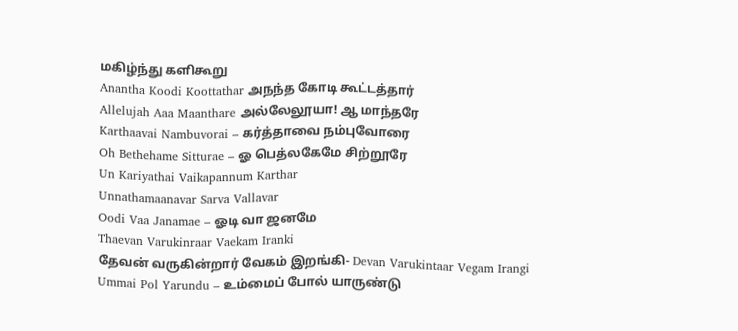மகிழ்ந்து களிகூறு
Anantha Koodi Koottathar அநந்த கோடி கூட்டத்தார்
Allelujah Aaa Maanthare அல்லேலூயா! ஆ மாந்தரே
Karthaavai Nambuvorai – கர்த்தாவை நம்புவோரை
Oh Bethehame Sitturae – ஓ பெத்லகேமே சிற்றூரே
Un Kariyathai Vaikapannum Karthar
Unnathamaanavar Sarva Vallavar
Oodi Vaa Janamae – ஓடி வா ஜனமே
Thaevan Varukinraar Vaekam Iranki
தேவன் வருகின்றார் வேகம் இறங்கி- Devan Varukintaar Vegam Irangi
Ummai Pol Yarundu – உம்மைப் போல் யாருண்டு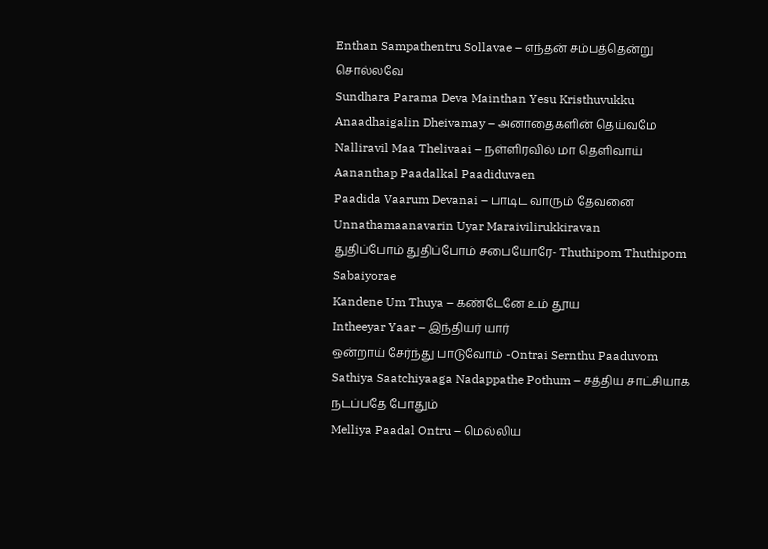Enthan Sampathentru Sollavae – எந்தன் சம்பத்தென்று சொல்லவே
Sundhara Parama Deva Mainthan Yesu Kristhuvukku
Anaadhaigalin Dheivamay – அனாதைகளின் தெய்வமே
Nalliravil Maa Thelivaai – நள்ளிரவில் மா தெளிவாய்
Aananthap Paadalkal Paadiduvaen
Paadida Vaarum Devanai – பாடிட வாரும் தேவனை
Unnathamaanavarin Uyar Maraivilirukkiravan
துதிப்போம் துதிப்போம் சபையோரே- Thuthipom Thuthipom Sabaiyorae
Kandene Um Thuya – கண்டேனே உம் தூய
Intheeyar Yaar – இந்தியர் யார்
ஒன்றாய் சேர்ந்து பாடுவோம் -Ontrai Sernthu Paaduvom
Sathiya Saatchiyaaga Nadappathe Pothum – சத்திய சாட்சியாக நடப்பதே போதும்
Melliya Paadal Ontru – மெல்லிய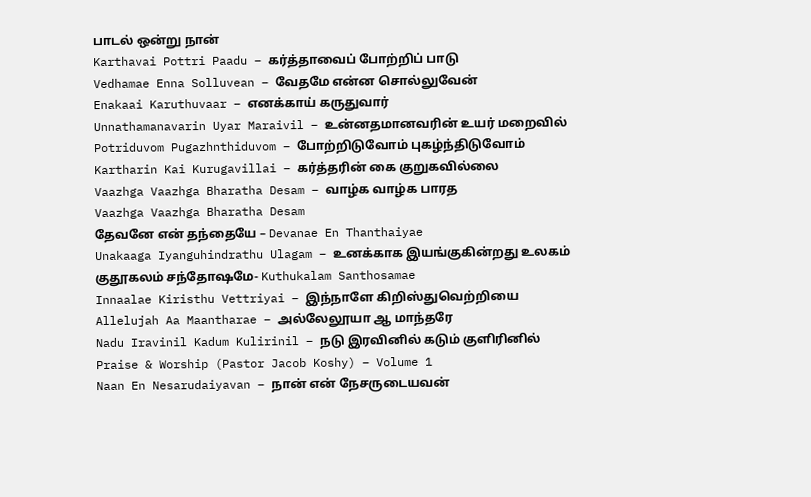பாடல் ஒன்று நான்
Karthavai Pottri Paadu – கர்த்தாவைப் போற்றிப் பாடு
Vedhamae Enna Solluvean – வேதமே என்ன சொல்லுவேன்
Enakaai Karuthuvaar – எனக்காய் கருதுவார்
Unnathamanavarin Uyar Maraivil – உன்னதமானவரின் உயர் மறைவில்
Potriduvom Pugazhnthiduvom – போற்றிடுவோம் புகழ்ந்திடுவோம்
Kartharin Kai Kurugavillai – கர்த்தரின் கை குறுகவில்லை
Vaazhga Vaazhga Bharatha Desam – வாழ்க வாழ்க பாரத
Vaazhga Vaazhga Bharatha Desam
தேவனே என் தந்தையே – Devanae En Thanthaiyae
Unakaaga Iyanguhindrathu Ulagam – உனக்காக இயங்குகின்றது உலகம்
குதூகலம் சந்தோஷமே- Kuthukalam Santhosamae
Innaalae Kiristhu Vettriyai – இந்நாளே கிறிஸ்துவெற்றியை
Allelujah Aa Maantharae – அல்லேலூயா ஆ மாந்தரே
Nadu Iravinil Kadum Kulirinil – நடு இரவினில் கடும் குளிரினில்
Praise & Worship (Pastor Jacob Koshy) – Volume 1
Naan En Nesarudaiyavan – நான் என் நேசருடையவன்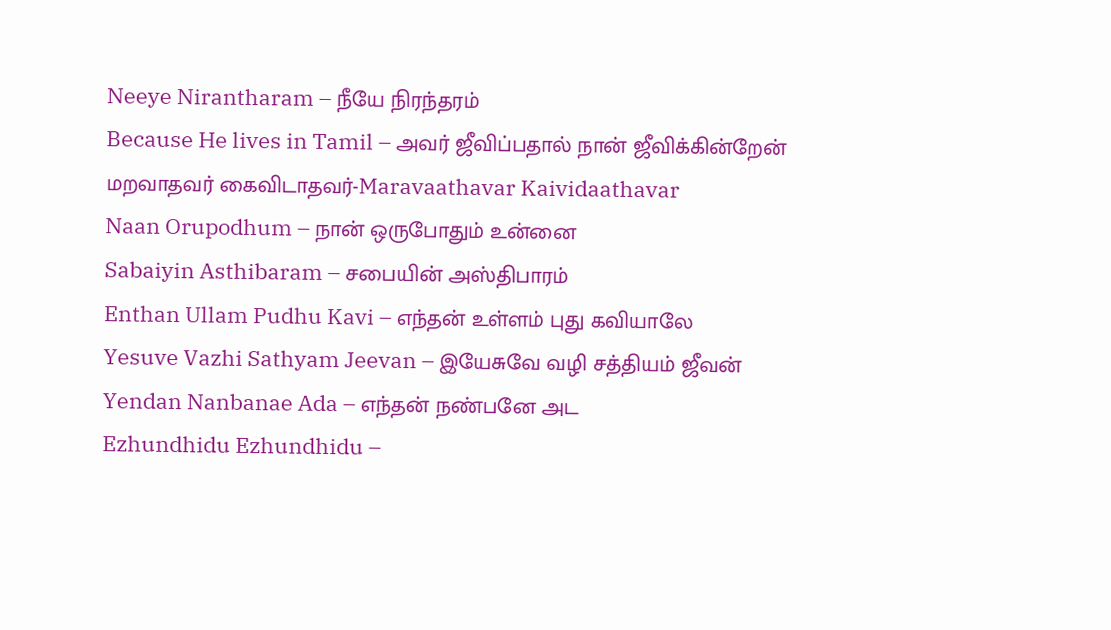Neeye Nirantharam – நீயே நிரந்தரம்
Because He lives in Tamil – அவர் ஜீவிப்பதால் நான் ஜீவிக்கின்றேன்
மறவாதவர் கைவிடாதவர்-Maravaathavar Kaividaathavar
Naan Orupodhum – நான் ஒருபோதும் உன்னை
Sabaiyin Asthibaram – சபையின் அஸ்திபாரம்
Enthan Ullam Pudhu Kavi – எந்தன் உள்ளம் புது கவியாலே
Yesuve Vazhi Sathyam Jeevan – இயேசுவே வழி சத்தியம் ஜீவன்
Yendan Nanbanae Ada – எந்தன் நண்பனே அட
Ezhundhidu Ezhundhidu –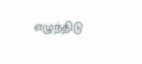எழுந்திடு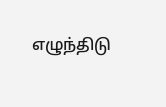எழுந்திடு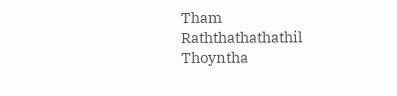Tham Raththathathathil Thoyntha